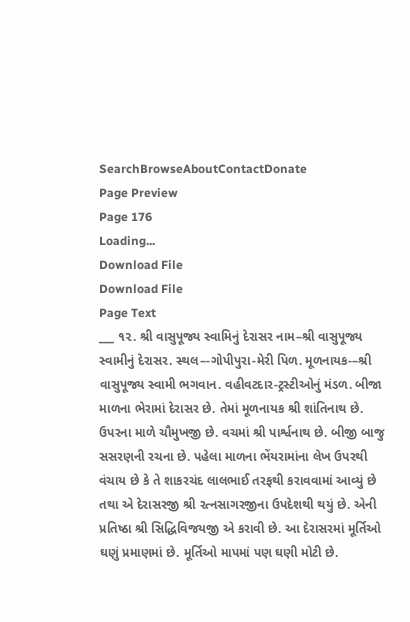SearchBrowseAboutContactDonate
Page Preview
Page 176
Loading...
Download File
Download File
Page Text
___ ૧૨. શ્રી વાસુપૂજ્ય સ્વામિનું દેરાસર નામ–શ્રી વાસુપૂજ્ય સ્વામીનું દેરાસર. સ્થલ–-ગોપીપુરા-મેરી પિળ. મૂળનાયક-–શ્રી વાસુપૂજ્ય સ્વામી ભગવાન. વહીવટદાર-ટ્રસ્ટીઓનું મંડળ. બીજા માળના ભેરામાં દેરાસર છે. તેમાં મૂળનાયક શ્રી શાંતિનાથ છે. ઉપરના માળે ચૌમુખજી છે. વચમાં શ્રી પાર્શ્વનાથ છે. બીજી બાજુ સસરણની રચના છે. પહેલા માળના ભેંયરામાંના લેખ ઉપરથી વંચાય છે કે તે શાકરચંદ લાલભાઈ તરફથી કરાવવામાં આવ્યું છે તથા એ દેરાસરજી શ્રી રત્નસાગરજીના ઉપદેશથી થયું છે. એની પ્રતિષ્ઠા શ્રી સિદ્ધિવિજયજી એ કરાવી છે. આ દેરાસરમાં મૂર્તિઓ ઘણું પ્રમાણમાં છે. મૂર્તિઓ માપમાં પણ ઘણી મોટી છે.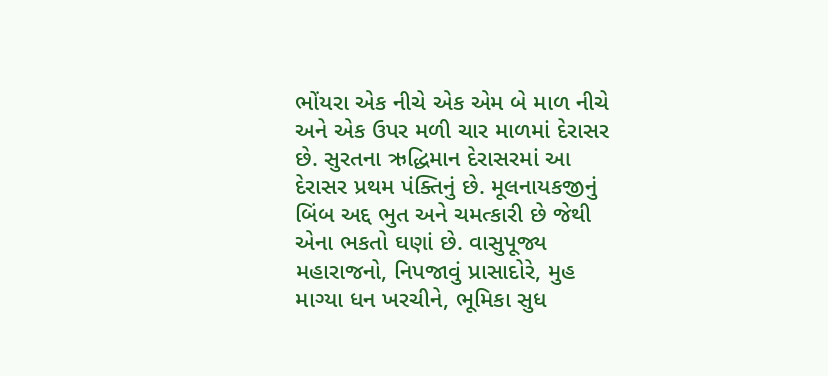ભોંયરા એક નીચે એક એમ બે માળ નીચે અને એક ઉપર મળી ચાર માળમાં દેરાસર છે. સુરતના ઋદ્ધિમાન દેરાસરમાં આ દેરાસર પ્રથમ પંક્તિનું છે. મૂલનાયકજીનું બિંબ અદ્દ ભુત અને ચમત્કારી છે જેથી એના ભકતો ઘણાં છે. વાસુપૂજ્ય મહારાજનો, નિપજાવું પ્રાસાદોરે, મુહ માગ્યા ધન ખરચીને, ભૂમિકા સુધ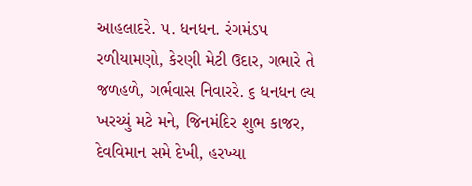આહલાદરે. ૫. ધનધન. રંગમંડપ રળીયામણો, કેરણી મેટી ઉદાર, ગભારે તે જળહળે, ગર્ભવાસ નિવારરે. ૬ ધનધન લ્ય ખરચ્યું મટે મને, જિનમંદિર શુભ કાજર, દેવવિમાન સમે દેખી, હરખ્યા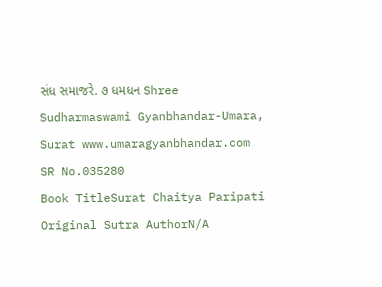સંધ સમાજરે. ૭ ધમધન Shree Sudharmaswami Gyanbhandar-Umara, Surat www.umaragyanbhandar.com
SR No.035280
Book TitleSurat Chaitya Paripati
Original Sutra AuthorN/A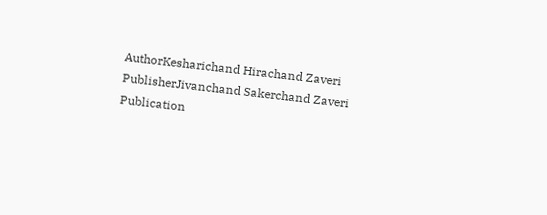AuthorKesharichand Hirachand Zaveri
PublisherJivanchand Sakerchand Zaveri
Publication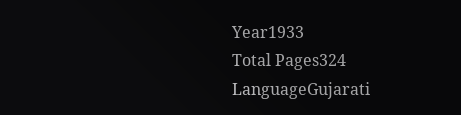Year1933
Total Pages324
LanguageGujarati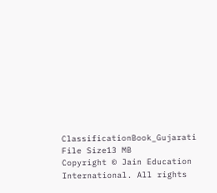ClassificationBook_Gujarati
File Size13 MB
Copyright © Jain Education International. All rights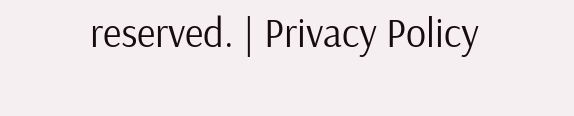reserved. | Privacy Policy